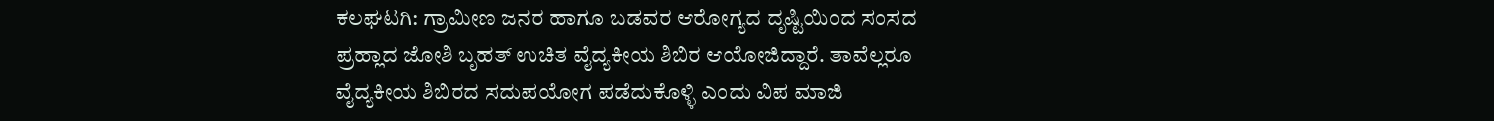ಕಲಘಟಗಿ: ಗ್ರಾಮೀಣ ಜನರ ಹಾಗೂ ಬಡವರ ಆರೋಗ್ಯದ ದೃಷ್ಟಿಯಿಂದ ಸಂಸದ ಪ್ರಹ್ಲಾದ ಜೋಶಿ ಬೃಹತ್ ಉಚಿತ ವೈದ್ಯಕೀಯ ಶಿಬಿರ ಆಯೋಜಿದ್ದಾರೆ. ತಾವೆಲ್ಲರೂ ವೈದ್ಯಕೀಯ ಶಿಬಿರದ ಸದುಪಯೋಗ ಪಡೆದುಕೊಳ್ಳಿ ಎಂದು ವಿಪ ಮಾಜಿ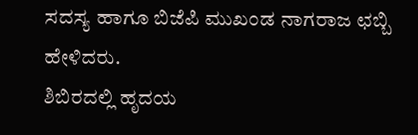ಸದಸ್ಯ ಹಾಗೂ ಬಿಜೆಪಿ ಮುಖಂಡ ನಾಗರಾಜ ಛಬ್ಬಿ ಹೇಳಿದರು.
ಶಿಬಿರದಲ್ಲಿ ಹೃದಯ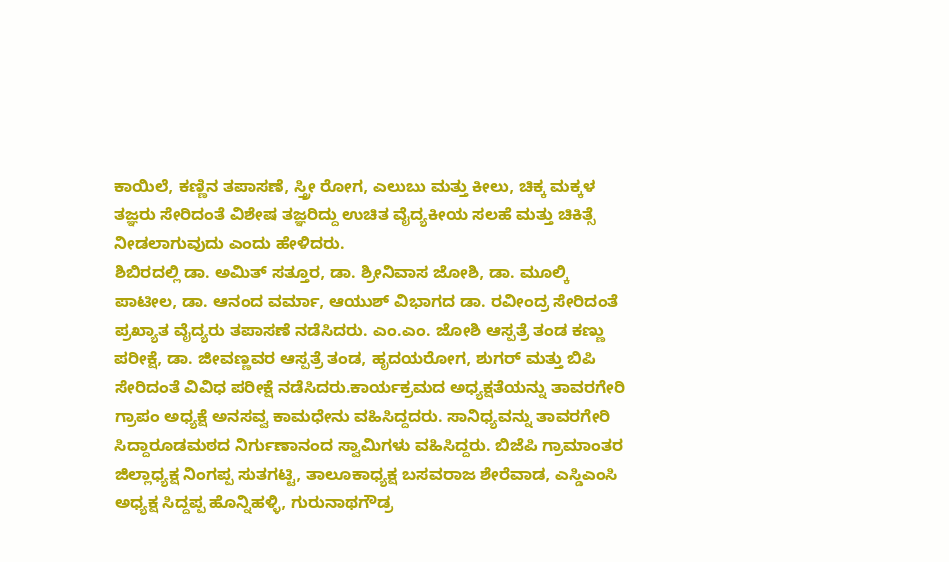ಕಾಯಿಲೆ, ಕಣ್ಣಿನ ತಪಾಸಣೆ, ಸ್ತ್ರೀ ರೋಗ, ಎಲುಬು ಮತ್ತು ಕೀಲು, ಚಿಕ್ಕ ಮಕ್ಕಳ ತಜ್ಞರು ಸೇರಿದಂತೆ ವಿಶೇಷ ತಜ್ಞರಿದ್ದು ಉಚಿತ ವೈದ್ಯಕೀಯ ಸಲಹೆ ಮತ್ತು ಚಿಕಿತ್ಸೆ ನೀಡಲಾಗುವುದು ಎಂದು ಹೇಳಿದರು.
ಶಿಬಿರದಲ್ಲಿ ಡಾ. ಅಮಿತ್ ಸತ್ತೂರ, ಡಾ. ಶ್ರೀನಿವಾಸ ಜೋಶಿ, ಡಾ. ಮೂಲ್ಕಿ ಪಾಟೀಲ, ಡಾ. ಆನಂದ ವರ್ಮಾ, ಆಯುಶ್ ವಿಭಾಗದ ಡಾ. ರವೀಂದ್ರ ಸೇರಿದಂತೆ ಪ್ರಖ್ಯಾತ ವೈದ್ಯರು ತಪಾಸಣೆ ನಡೆಸಿದರು. ಎಂ.ಎಂ. ಜೋಶಿ ಆಸ್ಪತ್ರೆ ತಂಡ ಕಣ್ಣು ಪರೀಕ್ಷೆ, ಡಾ. ಜೀವಣ್ಣವರ ಆಸ್ಪತ್ರೆ ತಂಡ, ಹೃದಯರೋಗ, ಶುಗರ್ ಮತ್ತು ಬಿಪಿ ಸೇರಿದಂತೆ ವಿವಿಧ ಪರೀಕ್ಷೆ ನಡೆಸಿದರು.ಕಾರ್ಯಕ್ರಮದ ಅಧ್ಯಕ್ಷತೆಯನ್ನು ತಾವರಗೇರಿ ಗ್ರಾಪಂ ಅಧ್ಯಕ್ಷೆ ಅನಸವ್ವ ಕಾಮಧೇನು ವಹಿಸಿದ್ದದರು. ಸಾನಿಧ್ಯವನ್ನು ತಾವರಗೇರಿ ಸಿದ್ದಾರೂಡಮಠದ ನಿರ್ಗುಣಾನಂದ ಸ್ವಾಮಿಗಳು ವಹಿಸಿದ್ದರು. ಬಿಜೆಪಿ ಗ್ರಾಮಾಂತರ ಜಿಲ್ಲಾಧ್ಯಕ್ಷ ನಿಂಗಪ್ಪ ಸುತಗಟ್ಟಿ, ತಾಲೂಕಾಧ್ಯಕ್ಷ ಬಸವರಾಜ ಶೇರೆವಾಡ, ಎಸ್ಡಿಎಂಸಿ ಅಧ್ಯಕ್ಷ ಸಿದ್ದಪ್ಪ ಹೊನ್ನಿಹಳ್ಳಿ, ಗುರುನಾಥಗೌಡ್ರ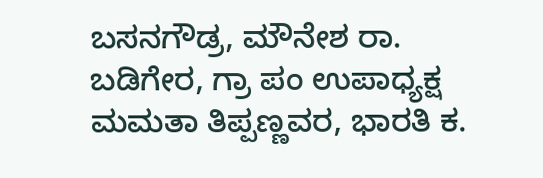ಬಸನಗೌಡ್ರ, ಮೌನೇಶ ರಾ. ಬಡಿಗೇರ, ಗ್ರಾ ಪಂ ಉಪಾಧ್ಯಕ್ಷ ಮಮತಾ ತಿಪ್ಪಣ್ಣವರ, ಭಾರತಿ ಕ.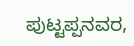ಪುಟ್ಟಪ್ಪನವರ,